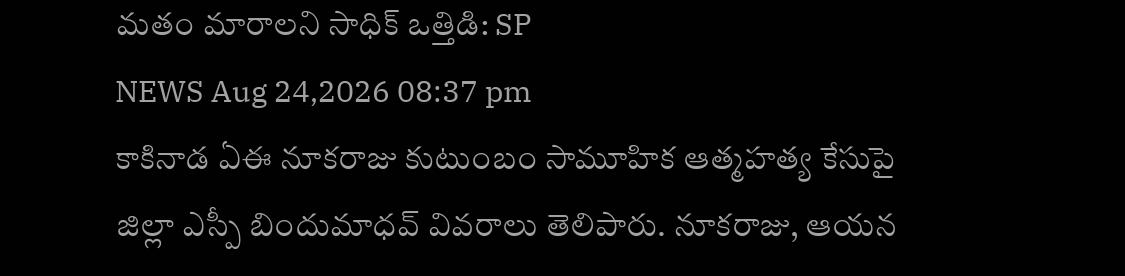మతం మారాలని సాధిక్ ఒత్తిడి: SP
NEWS Aug 24,2026 08:37 pm
కాకినాడ ఏఈ నూకరాజు కుటుంబం సామూహిక ఆత్మహత్య కేసుపై జిల్లా ఎస్పీ బిందుమాధవ్ వివరాలు తెలిపారు. నూకరాజు, ఆయన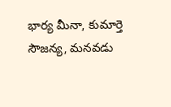భార్య మీనా, కుమార్తె సౌజన్య, మనవడు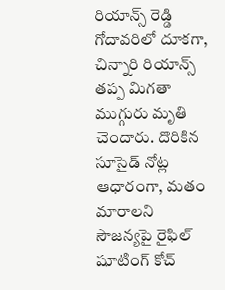రియాన్స్ రెడ్డి గోదావరిలో దూకగా, చిన్నారి రియాన్స్ తప్ప మిగతా ముగ్గురు మృతి చెందారు. దొరికిన సూసైడ్ నోట్ల ఆధారంగా, మతం మారాలని సౌజన్యపై రైఫిల్ షూటింగ్ కోచ్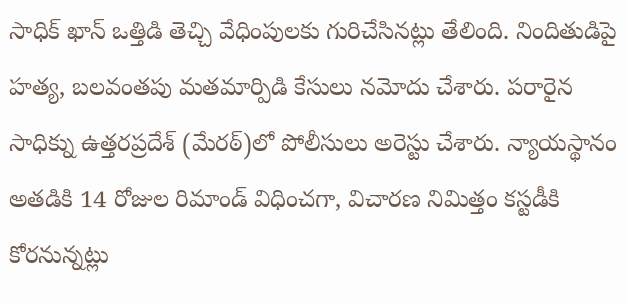సాధిక్ ఖాన్ ఒత్తిడి తెచ్చి వేధింపులకు గురిచేసినట్లు తేలింది. నిందితుడిపై హత్య, బలవంతపు మతమార్పిడి కేసులు నమోదు చేశారు. పరారైన సాధిక్ను ఉత్తరప్రదేశ్ (మేరఠ్)లో పోలీసులు అరెస్టు చేశారు. న్యాయస్థానం అతడికి 14 రోజుల రిమాండ్ విధించగా, విచారణ నిమిత్తం కస్టడీకి కోరనున్నట్లు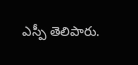ఎస్పీ తెలిపారు.